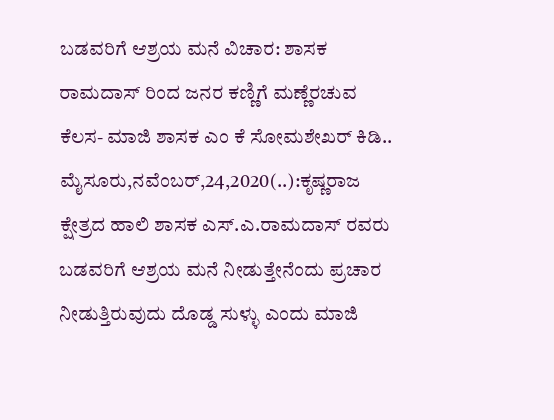ಬಡವರಿಗೆ ಆಶ್ರಯ ಮನೆ ವಿಚಾರ: ಶಾಸಕ ರಾಮದಾಸ್ ರಿಂದ ಜನರ ಕಣ್ಣಿಗೆ ಮಣ್ಣೆರಚುವ ಕೆಲಸ- ಮಾಜಿ ಶಾಸಕ ಎಂ ಕೆ ಸೋಮಶೇಖರ್ ಕಿಡಿ.. ಮೈಸೂರು,ನವೆಂಬರ್,24,2020(..):ಕೃಷ್ಣರಾಜ ಕ್ಷೇತ್ರದ ಹಾಲಿ ಶಾಸಕ ಎಸ್.ಎ.ರಾಮದಾಸ್ ರವರು ಬಡವರಿಗೆ ಆಶ್ರಯ ಮನೆ ನೀಡುತ್ತೇನೆಂದು ಪ್ರಚಾರ ನೀಡುತ್ತಿರುವುದು ದೊಡ್ಡ ಸುಳ್ಳು ಎಂದು ಮಾಜಿ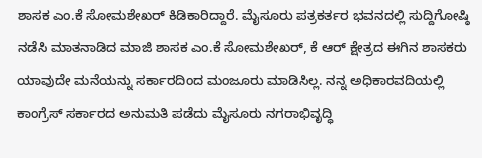ಶಾಸಕ ಎಂ.ಕೆ ಸೋಮಶೇಖರ್ ಕಿಡಿಕಾರಿದ್ದಾರೆ. ಮೈಸೂರು ಪತ್ರಕರ್ತರ ಭವನದಲ್ಲಿ ಸುದ್ದಿಗೋಷ್ಠಿ ನಡೆಸಿ ಮಾತನಾಡಿದ ಮಾಜಿ ಶಾಸಕ ಎಂ.ಕೆ ಸೋಮಶೇಖರ್, ಕೆ ಆರ್ ಕ್ಷೇತ್ರದ ಈಗಿನ ಶಾಸಕರು ಯಾವುದೇ ಮನೆಯನ್ನು ಸರ್ಕಾರದಿಂದ ಮಂಜೂರು ಮಾಡಿಸಿಲ್ಲ. ನನ್ನ ಅಧಿಕಾರವದಿಯಲ್ಲಿ ಕಾಂಗ್ರೆಸ್ ಸರ್ಕಾರದ ಅನುಮತಿ ಪಡೆದು ಮೈಸೂರು ನಗರಾಭಿವೃದ್ಧಿ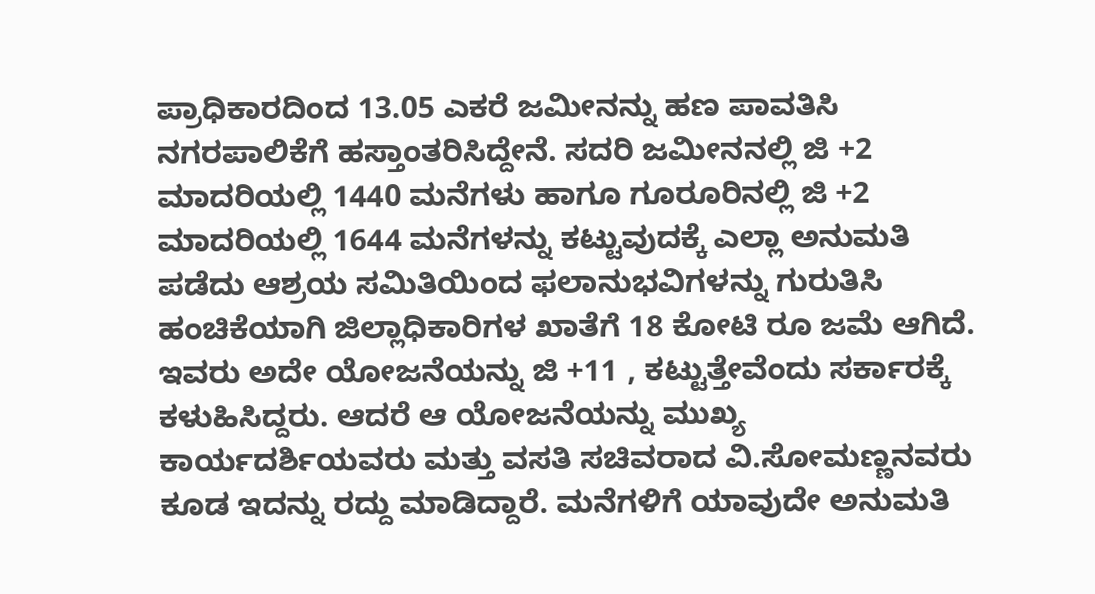ಪ್ರಾಧಿಕಾರದಿಂದ 13.05 ಎಕರೆ ಜಮೀನನ್ನು ಹಣ ಪಾವತಿಸಿ ನಗರಪಾಲಿಕೆಗೆ ಹಸ್ತಾಂತರಿಸಿದ್ದೇನೆ. ಸದರಿ ಜಮೀನನಲ್ಲಿ ಜಿ +2 ಮಾದರಿಯಲ್ಲಿ 1440 ಮನೆಗಳು ಹಾಗೂ ಗೂರೂರಿನಲ್ಲಿ ಜಿ +2 ಮಾದರಿಯಲ್ಲಿ 1644 ಮನೆಗಳನ್ನು ಕಟ್ಟುವುದಕ್ಕೆ ಎಲ್ಲಾ ಅನುಮತಿ ಪಡೆದು ಆಶ್ರಯ ಸಮಿತಿಯಿಂದ ಫಲಾನುಭವಿಗಳನ್ನು ಗುರುತಿಸಿ ಹಂಚಿಕೆಯಾಗಿ ಜಿಲ್ಲಾಧಿಕಾರಿಗಳ ಖಾತೆಗೆ 18 ಕೋಟಿ ರೂ ಜಮೆ ಆಗಿದೆ. ಇವರು ಅದೇ ಯೋಜನೆಯನ್ನು ಜಿ +11 , ಕಟ್ಟುತ್ತೇವೆಂದು ಸರ್ಕಾರಕ್ಕೆ ಕಳುಹಿಸಿದ್ದರು. ಆದರೆ ಆ ಯೋಜನೆಯನ್ನು ಮುಖ್ಯ ಕಾರ್ಯದರ್ಶಿಯವರು ಮತ್ತು ವಸತಿ ಸಚಿವರಾದ ವಿ.ಸೋಮಣ್ಣನವರು ಕೂಡ ಇದನ್ನು ರದ್ದು ಮಾಡಿದ್ದಾರೆ. ಮನೆಗಳಿಗೆ ಯಾವುದೇ ಅನುಮತಿ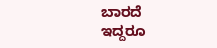ಬಾರದೆ ಇದ್ದರೂ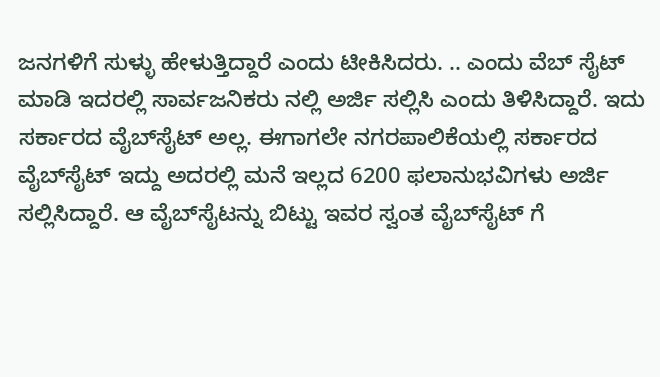ಜನಗಳಿಗೆ ಸುಳ್ಳು ಹೇಳುತ್ತಿದ್ದಾರೆ ಎಂದು ಟೀಕಿಸಿದರು. .. ಎಂದು ವೆಬ್ ಸೈಟ್ ಮಾಡಿ ಇದರಲ್ಲಿ ಸಾರ್ವಜನಿಕರು ನಲ್ಲಿ ಅರ್ಜಿ ಸಲ್ಲಿಸಿ ಎಂದು ತಿಳಿಸಿದ್ದಾರೆ. ಇದು ಸರ್ಕಾರದ ವೈಬ್‌ಸೈಟ್ ಅಲ್ಲ. ಈಗಾಗಲೇ ನಗರಪಾಲಿಕೆಯಲ್ಲಿ ಸರ್ಕಾರದ ವೈಬ್‌ಸೈಟ್ ಇದ್ದು ಅದರಲ್ಲಿ ಮನೆ ಇಲ್ಲದ 6200 ಫಲಾನುಭವಿಗಳು ಅರ್ಜಿ ಸಲ್ಲಿಸಿದ್ದಾರೆ. ಆ ವೈಬ್‌ಸೈಟನ್ನು ಬಿಟ್ಟು ಇವರ ಸ್ವಂತ ವೈಬ್‌ಸೈಟ್‌ ಗೆ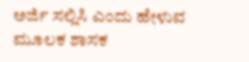ಅರ್ಜಿ ಸಲ್ಲಿಸಿ ಎಂದು ಹೇಳುವ ಮೂಲಕ ಶಾಸಕ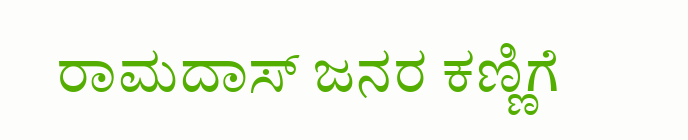ರಾಮದಾಸ್ ಜನರ ಕಣ್ಣಿಗೆ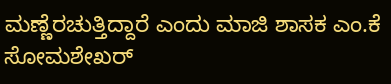ಮಣ್ಣೆರಚುತ್ತಿದ್ದಾರೆ ಎಂದು ಮಾಜಿ ಶಾಸಕ ಎಂ.ಕೆ ಸೋಮಶೇಖರ್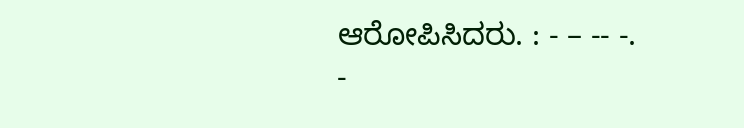ಆರೋಪಿಸಿದರು. : - – -- -. -